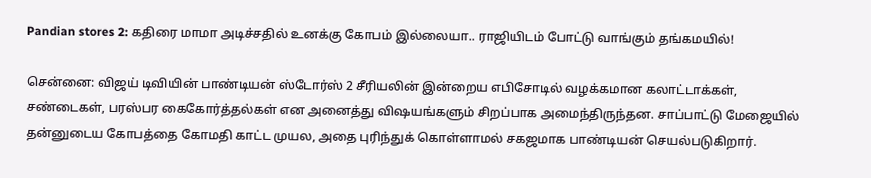Pandian stores 2: கதிரை மாமா அடிச்சதில் உனக்கு கோபம் இல்லையா.. ராஜியிடம் போட்டு வாங்கும் தங்கமயில்!

சென்னை: விஜய் டிவியின் பாண்டியன் ஸ்டோர்ஸ் 2 சீரியலின் இன்றைய எபிசோடில் வழக்கமான கலாட்டாக்கள், சண்டைகள், பரஸ்பர கைகோர்த்தல்கள் என அனைத்து விஷயங்களும் சிறப்பாக அமைந்திருந்தன. சாப்பாட்டு மேஜையில் தன்னுடைய கோபத்தை கோமதி காட்ட முயல, அதை புரிந்துக் கொள்ளாமல் சகஜமாக பாண்டியன் செயல்படுகிறார்.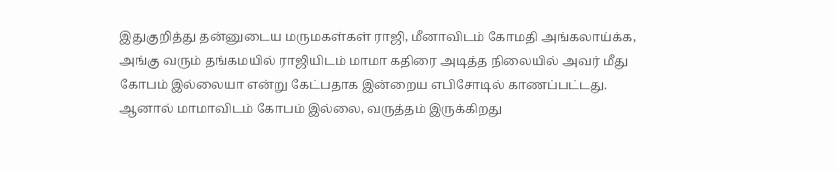இதுகுறித்து தன்னுடைய மருமகள்கள் ராஜி, மீனாவிடம் கோமதி அங்கலாய்க்க, அங்கு வரும் தங்கமயில் ராஜியிடம் மாமா கதிரை அடித்த நிலையில் அவர் மீது கோபம் இல்லையா என்று கேட்பதாக இன்றைய எபிசோடில் காணப்பட்டது. ஆனால் மாமாவிடம் கோபம் இல்லை, வருத்தம் இருக்கிறது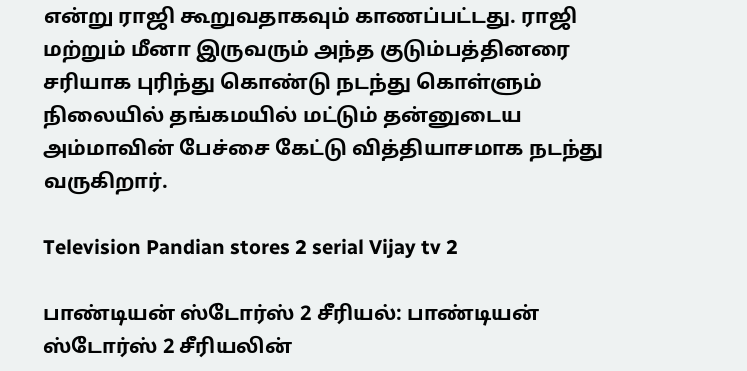என்று ராஜி கூறுவதாகவும் காணப்பட்டது. ராஜி மற்றும் மீனா இருவரும் அந்த குடும்பத்தினரை சரியாக புரிந்து கொண்டு நடந்து கொள்ளும் நிலையில் தங்கமயில் மட்டும் தன்னுடைய அம்மாவின் பேச்சை கேட்டு வித்தியாசமாக நடந்து வருகிறார்.

Television Pandian stores 2 serial Vijay tv 2

பாண்டியன் ஸ்டோர்ஸ் 2 சீரியல்: பாண்டியன் ஸ்டோர்ஸ் 2 சீரியலின்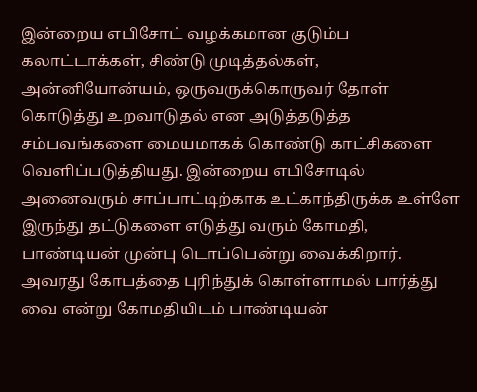இன்றைய எபிசோட் வழக்கமான குடும்ப கலாட்டாக்கள், சிண்டு முடித்தல்கள், அன்னியோன்யம், ஒருவருக்கொருவர் தோள் கொடுத்து உறவாடுதல் என அடுத்தடுத்த சம்பவங்களை மையமாகக் கொண்டு காட்சிகளை வெளிப்படுத்தியது. இன்றைய எபிசோடில் அனைவரும் சாப்பாட்டிற்காக உட்காந்திருக்க உள்ளே இருந்து தட்டுகளை எடுத்து வரும் கோமதி, பாண்டியன் முன்பு டொப்பென்று வைக்கிறார். அவரது கோபத்தை புரிந்துக் கொள்ளாமல் பார்த்து வை என்று கோமதியிடம் பாண்டியன்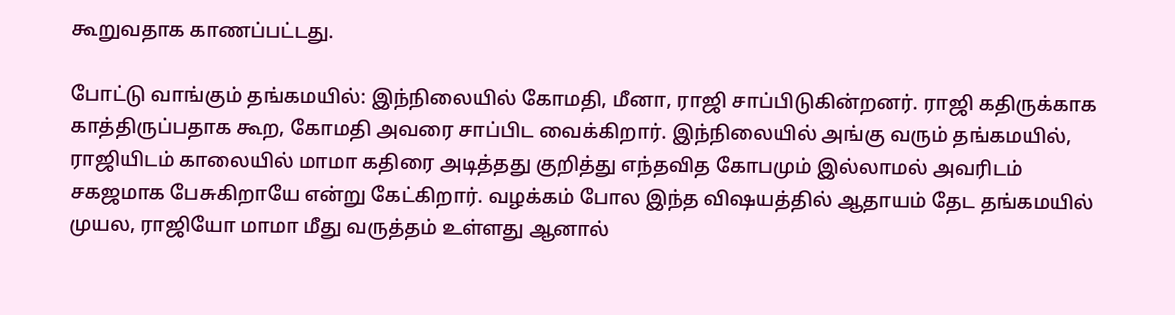கூறுவதாக காணப்பட்டது.

போட்டு வாங்கும் தங்கமயில்: இந்நிலையில் கோமதி, மீனா, ராஜி சாப்பிடுகின்றனர். ராஜி கதிருக்காக காத்திருப்பதாக கூற, கோமதி அவரை சாப்பிட வைக்கிறார். இந்நிலையில் அங்கு வரும் தங்கமயில், ராஜியிடம் காலையில் மாமா கதிரை அடித்தது குறித்து எந்தவித கோபமும் இல்லாமல் அவரிடம் சகஜமாக பேசுகிறாயே என்று கேட்கிறார். வழக்கம் போல இந்த விஷயத்தில் ஆதாயம் தேட தங்கமயில் முயல, ராஜியோ மாமா மீது வருத்தம் உள்ளது ஆனால்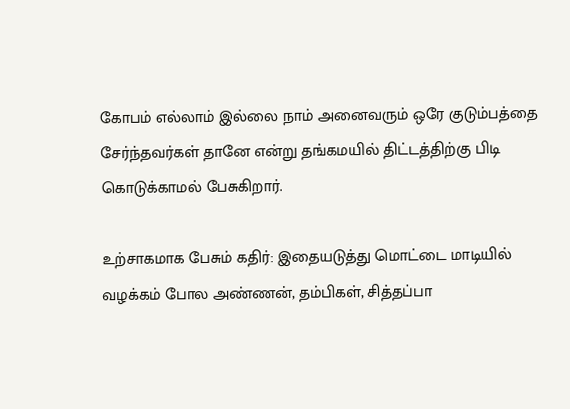கோபம் எல்லாம் இல்லை நாம் அனைவரும் ஒரே குடும்பத்தை சேர்ந்தவர்கள் தானே என்று தங்கமயில் திட்டத்திற்கு பிடி கொடுக்காமல் பேசுகிறார்.

உற்சாகமாக பேசும் கதிர்: இதையடுத்து மொட்டை மாடியில் வழக்கம் போல அண்ணன், தம்பிகள், சித்தப்பா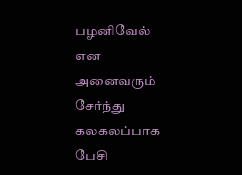பழனிவேல் என அனைவரும் சேர்ந்து கலகலப்பாக பேசி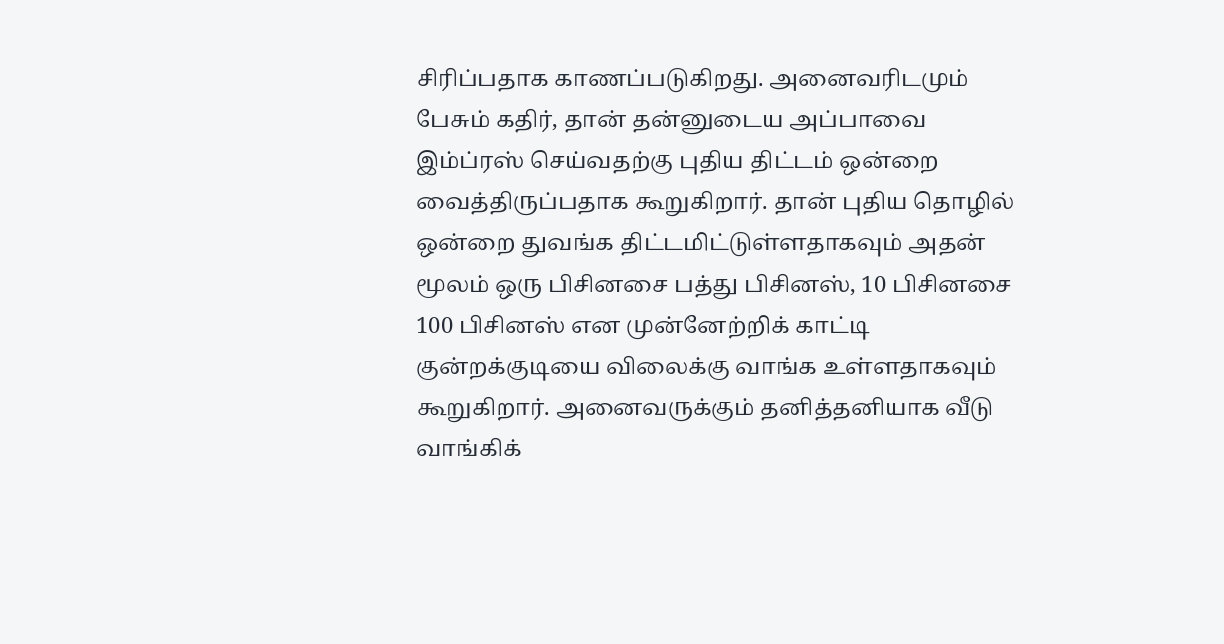சிரிப்பதாக காணப்படுகிறது. அனைவரிடமும் பேசும் கதிர், தான் தன்னுடைய அப்பாவை இம்ப்ரஸ் செய்வதற்கு புதிய திட்டம் ஒன்றை வைத்திருப்பதாக கூறுகிறார். தான் புதிய தொழில் ஒன்றை துவங்க திட்டமிட்டுள்ளதாகவும் அதன் மூலம் ஒரு பிசினசை பத்து பிசினஸ், 10 பிசினசை 100 பிசினஸ் என முன்னேற்றிக் காட்டி குன்றக்குடியை விலைக்கு வாங்க உள்ளதாகவும் கூறுகிறார். அனைவருக்கும் தனித்தனியாக வீடு வாங்கிக்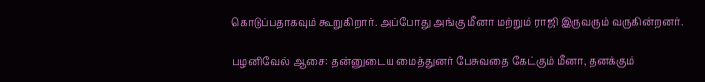கொடுப்பதாகவும் கூறுகிறார். அப்போது அங்கு மீனா மற்றும் ராஜி இருவரும் வருகின்றனர்.

பழனிவேல் ஆசை: தன்னுடைய மைத்துனர் பேசுவதை கேட்கும் மீனா, தனக்கும்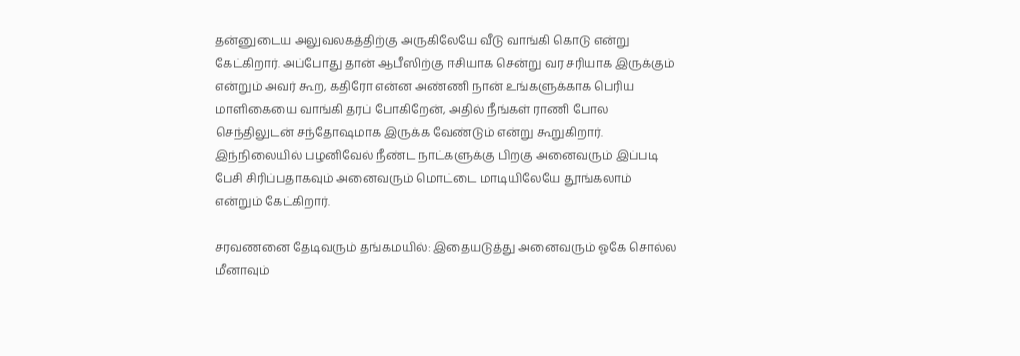தன்னுடைய அலுவலகத்திற்கு அருகிலேயே வீடு வாங்கி கொடு என்று கேட்கிறார். அப்போது தான் ஆபீஸிற்கு ஈசியாக சென்று வர சரியாக இருக்கும் என்றும் அவர் கூற, கதிரோ என்ன அண்ணி நான் உங்களுக்காக பெரிய மாளிகையை வாங்கி தரப் போகிறேன், அதில் நீங்கள் ராணி போல செந்திலுடன் சந்தோஷமாக இருக்க வேண்டும் என்று கூறுகிறார். இந்நிலையில் பழனிவேல் நீண்ட நாட்களுக்கு பிறகு அனைவரும் இப்படி பேசி சிரிப்பதாகவும் அனைவரும் மொட்டை மாடியிலேயே தூங்கலாம் என்றும் கேட்கிறார்.

சரவணனை தேடிவரும் தங்கமயில்: இதையடுத்து அனைவரும் ஓகே சொல்ல மீனாவும்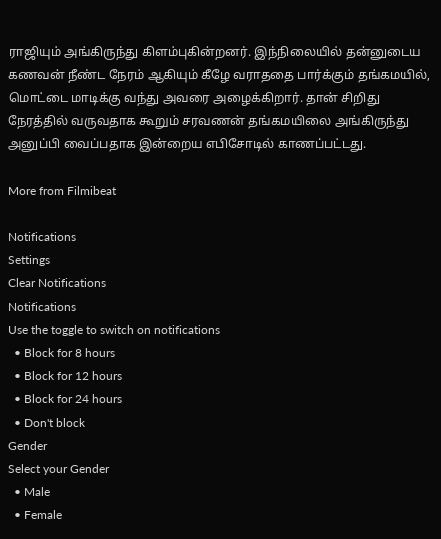ராஜியும் அங்கிருந்து கிளம்புகின்றனர். இந்நிலையில் தன்னுடைய கணவன் நீண்ட நேரம் ஆகியும் கீழே வராததை பார்க்கும் தங்கமயில், மொட்டை மாடிக்கு வந்து அவரை அழைக்கிறார். தான் சிறிது நேரத்தில் வருவதாக கூறும் சரவணன் தங்கமயிலை அங்கிருந்து அனுப்பி வைப்பதாக இன்றைய எபிசோடில் காணப்பட்டது.

More from Filmibeat

Notifications
Settings
Clear Notifications
Notifications
Use the toggle to switch on notifications
  • Block for 8 hours
  • Block for 12 hours
  • Block for 24 hours
  • Don't block
Gender
Select your Gender
  • Male
  • Female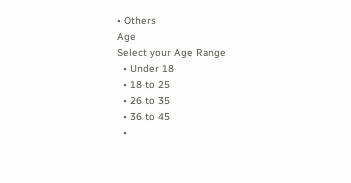• Others
Age
Select your Age Range
  • Under 18
  • 18 to 25
  • 26 to 35
  • 36 to 45
  •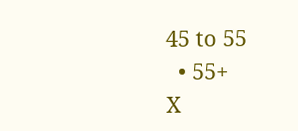45 to 55
  • 55+
X